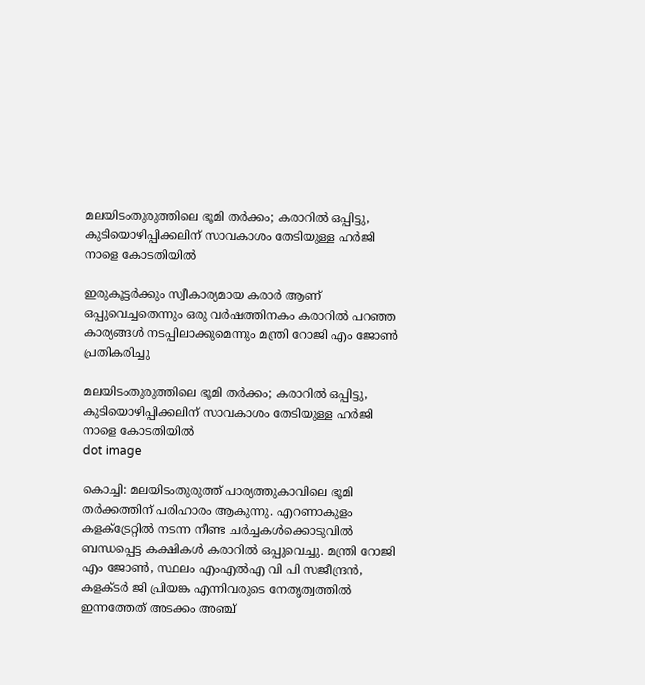മലയിടംതുരുത്തിലെ ഭൂമി തര്‍ക്കം; കരാറില്‍ ഒപ്പിട്ടു, കുടിയൊഴിപ്പിക്കലിന് സാവകാശം തേടിയുള്ള ഹര്‍ജി നാളെ കോടതിയിൽ

ഇരുകൂട്ടര്‍ക്കും സ്വീകാര്യമായ കരാര്‍ ആണ് ഒപ്പുവെച്ചതെന്നും ഒരു വര്‍ഷത്തിനകം കരാറില്‍ പറഞ്ഞ കാര്യങ്ങള്‍ നടപ്പിലാക്കുമെന്നും മന്ത്രി റോജി എം ജോണ്‍ പ്രതികരിച്ചു

മലയിടംതുരുത്തിലെ ഭൂമി തര്‍ക്കം; കരാറില്‍ ഒപ്പിട്ടു, കുടിയൊഴിപ്പിക്കലിന് സാവകാശം തേടിയുള്ള ഹര്‍ജി നാളെ കോടതിയിൽ
dot image

കൊച്ചി: മലയിടംതുരുത്ത് പാര്യത്തുകാവിലെ ഭൂമി തര്‍ക്കത്തിന് പരിഹാരം ആകുന്നു. എറണാകുളം കളക്ട്രേറ്റില്‍ നടന്ന നീണ്ട ചര്‍ച്ചകള്‍ക്കൊടുവില്‍ ബന്ധപ്പെട്ട കക്ഷികള്‍ കരാറില്‍ ഒപ്പുവെച്ചു. മന്ത്രി റോജി എം ജോണ്‍, സ്ഥലം എംഎല്‍എ വി പി സജീന്ദ്രന്‍, കളക്ടര്‍ ജി പ്രിയങ്ക എന്നിവരുടെ നേതൃത്വത്തില്‍ ഇന്നത്തേത് അടക്കം അഞ്ച്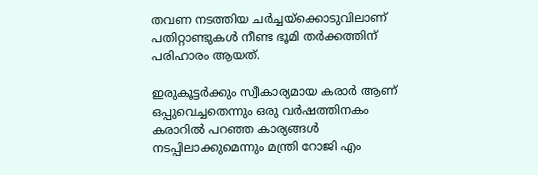തവണ നടത്തിയ ചര്‍ച്ചയ്‌ക്കൊടുവിലാണ് പതിറ്റാണ്ടുകള്‍ നീണ്ട ഭൂമി തര്‍ക്കത്തിന് പരിഹാരം ആയത്.

ഇരുകൂട്ടര്‍ക്കും സ്വീകാര്യമായ കരാര്‍ ആണ് ഒപ്പുവെച്ചതെന്നും ഒരു വര്‍ഷത്തിനകം കരാറില്‍ പറഞ്ഞ കാര്യങ്ങള്‍ നടപ്പിലാക്കുമെന്നും മന്ത്രി റോജി എം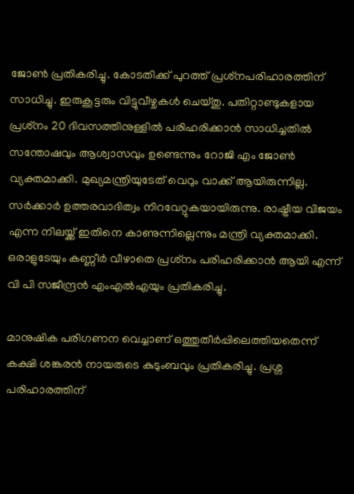ജോണ്‍ പ്രതികരിച്ചു. കോടതിക്ക് പുറത്ത് പ്രശ്‌നപരിഹാരത്തിന് സാധിച്ചു. ഇരുകൂട്ടരും വിട്ടുവീഴ്ചകള്‍ ചെയ്തു. പതിറ്റാണ്ടുകളായ പ്രശ്‌നം 20 ദിവസത്തിനുള്ളില്‍ പരിഹരിക്കാന്‍ സാധിച്ചതില്‍ സന്തോഷവും ആശ്വാസവും ഉണ്ടെന്നും റോജി എം ജോണ്‍ വ്യക്തമാക്കി. മുഖ്യമന്ത്രിയുടേത് വെറും വാക്ക് ആയിരുന്നില്ല. സര്‍ക്കാര്‍ ഉത്തരവാദിത്വം നിറവേറ്റുകയായിരുന്നു. രാഷ്ട്രീയ വിജയം എന്ന നിലയ്ക്ക് ഇതിനെ കാണുന്നില്ലെന്നും മന്ത്രി വ്യക്തമാക്കി. ഒരാളുടേയും കണ്ണീര്‍ വീഴാതെ പ്രശ്‌നം പരിഹരിക്കാന്‍ ആയി എന്ന് വി പി സജീന്ദ്രന്‍ എംഎല്‍എയും പ്രതികരിച്ചു.

മാനുഷിക പരിഗണന വെച്ചാണ് ഒത്തുതീര്‍പ്പിലെത്തിയതെന്ന് കക്ഷി ശങ്കരന്‍ നായരുടെ കുടുംബവും പ്രതികരിച്ചു. പ്രശ്ന പരിഹാരത്തിന്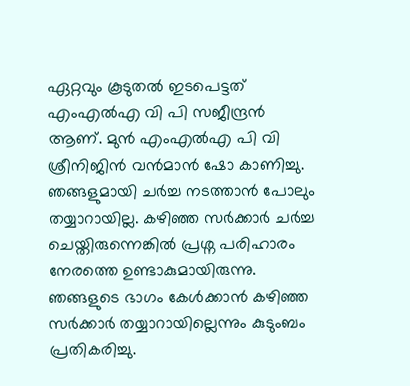ഏറ്റവും കൂടുതല്‍ ഇടപെട്ടത് എംഎല്‍എ വി പി സജീന്ദ്രന്‍ ആണ്. മുന്‍ എംഎല്‍എ പി വി ശ്രീനിജിന്‍ വന്‍മാന്‍ ഷോ കാണിച്ചു. ഞങ്ങളുമായി ചര്‍ച്ച നടത്താന്‍ പോലും തയ്യാറായില്ല. കഴിഞ്ഞ സര്‍ക്കാര്‍ ചര്‍ച്ച ചെയ്തിരുന്നെങ്കില്‍ പ്രശ്ന പരിഹാരം നേരത്തെ ഉണ്ടാകുമായിരുന്നു. ഞങ്ങളുടെ ഭാഗം കേള്‍ക്കാന്‍ കഴിഞ്ഞ സര്‍ക്കാര്‍ തയ്യാറായില്ലെന്നും കുടുംബം പ്രതികരിച്ചു.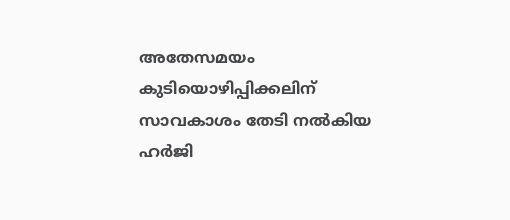അതേസമയം കുടിയൊഴിപ്പിക്കലിന് സാവകാശം തേടി നല്‍കിയ ഹര്‍ജി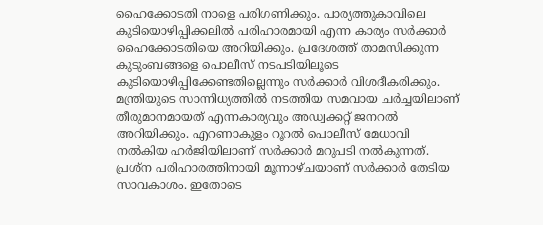ഹൈക്കോടതി നാളെ പരിഗണിക്കും. പാര്യത്തുകാവിലെ കുടിയൊഴിപ്പിക്കലില്‍ പരിഹാരമായി എന്ന കാര്യം സര്‍ക്കാര്‍ ഹൈക്കോടതിയെ അറിയിക്കും. പ്രദേശത്ത് താമസിക്കുന്ന കുടുംബങ്ങളെ പൊലീസ് നടപടിയിലൂടെ കുടിയൊഴിപ്പിക്കേണ്ടതില്ലെന്നും സര്‍ക്കാര്‍ വിശദീകരിക്കും. മന്ത്രിയുടെ സാന്നിധ്യത്തില്‍ നടത്തിയ സമവായ ചര്‍ച്ചയിലാണ് തീരുമാനമായത് എന്നകാര്യവും അഡ്വക്കറ്റ് ജനറല്‍ അറിയിക്കും. എറണാകുളം റൂറല്‍ പൊലീസ് മേധാവി നല്‍കിയ ഹര്‍ജിയിലാണ് സര്‍ക്കാര്‍ മറുപടി നല്‍കുന്നത്. പ്രശ്ന പരിഹാരത്തിനായി മൂന്നാഴ്ചയാണ് സര്‍ക്കാര്‍ തേടിയ സാവകാശം. ഇതോടെ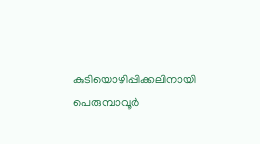കുടിയൊഴിപ്പിക്കലിനായി പെരുമ്പാവൂര്‍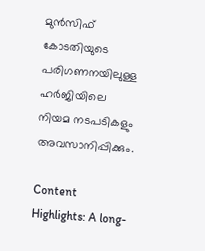മുന്‍സിഫ് കോടതിയുടെ പരിഗണനയിലുള്ള ഹര്‍ജിയിലെ നിയമ നടപടികളും അവസാനിപ്പിക്കും.

Content Highlights: A long-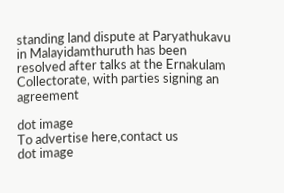standing land dispute at Paryathukavu in Malayidamthuruth has been resolved after talks at the Ernakulam Collectorate, with parties signing an agreement

dot image
To advertise here,contact us
dot image